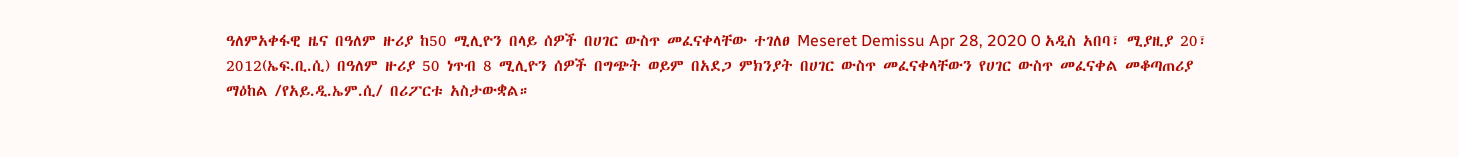ዓለምአቀፋዊ ዜና በዓለም ዙሪያ ከ50 ሚሊዮን በላይ ሰዎች በሀገር ውስጥ መፈናቀላቸው ተገለፀ Meseret Demissu Apr 28, 2020 0 አዲስ አበባ፣ ሚያዚያ 20፣ 2012(ኤፍ.ቢ.ሲ) በዓለም ዙሪያ 50 ነጥብ 8 ሚሊዮን ሰዎች በግጭት ወይም በአደጋ ምክንያት በሀገር ውስጥ መፈናቀላቸውን የሀገር ውስጥ መፈናቀል መቆጣጠሪያ ማዕከል /የአይ.ዲ.ኤም.ሲ/ በሪፖርቱ አስታውቋል።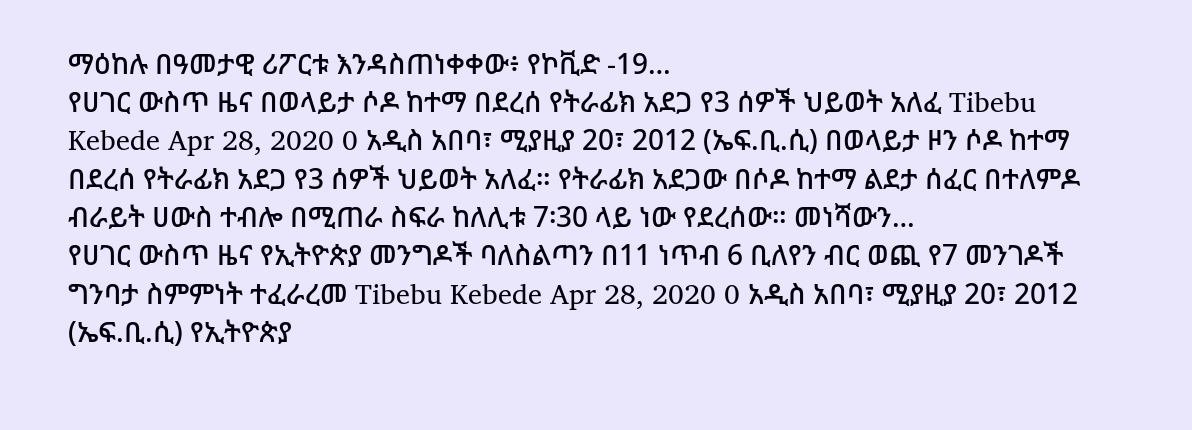ማዕከሉ በዓመታዊ ሪፖርቱ እንዳስጠነቀቀው፥ የኮቪድ -19…
የሀገር ውስጥ ዜና በወላይታ ሶዶ ከተማ በደረሰ የትራፊክ አደጋ የ3 ሰዎች ህይወት አለፈ Tibebu Kebede Apr 28, 2020 0 አዲስ አበባ፣ ሚያዚያ 20፣ 2012 (ኤፍ.ቢ.ሲ) በወላይታ ዞን ሶዶ ከተማ በደረሰ የትራፊክ አደጋ የ3 ሰዎች ህይወት አለፈ። የትራፊክ አደጋው በሶዶ ከተማ ልደታ ሰፈር በተለምዶ ብራይት ሀውስ ተብሎ በሚጠራ ስፍራ ከለሊቱ 7፡30 ላይ ነው የደረሰው። መነሻውን…
የሀገር ውስጥ ዜና የኢትዮጵያ መንግዶች ባለስልጣን በ11 ነጥብ 6 ቢለየን ብር ወጪ የ7 መንገዶች ግንባታ ስምምነት ተፈራረመ Tibebu Kebede Apr 28, 2020 0 አዲስ አበባ፣ ሚያዚያ 20፣ 2012 (ኤፍ.ቢ.ሲ) የኢትዮጵያ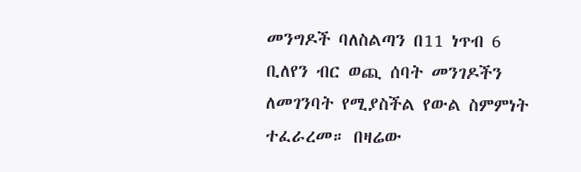መንግዶች ባለስልጣን በ11 ነጥብ 6 ቢለየን ብር ወጪ ሰባት መንገዶችን ለመገንባት የሚያስችል የውል ስምምነት ተፈራረመ። በዛሬው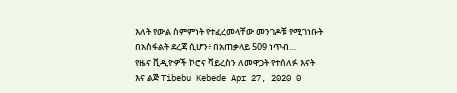እለት የውል ስምምነት የተፈረመላቸው መንገዶቹ የሚገነቡት በአስፋልት ደረጃ ሲሆን፥ በአጠቃላይ 509 ነጥብ…
የዜና ቪዲዮዎች ኮሮና ቫይረስን ለመዋጋት የተሰለፉ እናት እና ልጅ Tibebu Kebede Apr 27, 2020 0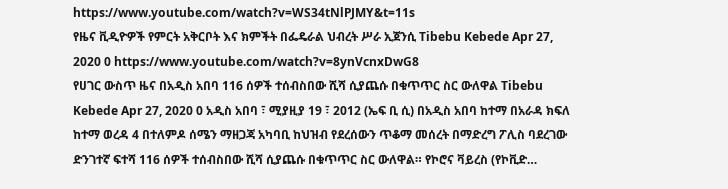https://www.youtube.com/watch?v=WS34tNlPJMY&t=11s
የዜና ቪዲዮዎች የምርት አቅርቦት እና ክምችት በፌዴራል ህብረት ሥራ ኢጀንሲ Tibebu Kebede Apr 27, 2020 0 https://www.youtube.com/watch?v=8ynVcnxDwG8
የሀገር ውስጥ ዜና በአዲስ አበባ 116 ሰዎች ተሰብስበው ሺሻ ሲያጨሱ በቁጥጥር ስር ውለዋል Tibebu Kebede Apr 27, 2020 0 አዲስ አበባ ፣ ሚያዚያ 19 ፣ 2012 (ኤፍ ቢ ሲ) በአዲስ አበባ ከተማ በአራዳ ክፍለ ከተማ ወረዳ 4 በተለምዶ ሰሜን ማዘጋጃ አካባቢ ከህዝብ የደረሰውን ጥቆማ መሰረት በማድረግ ፖሊስ ባደረገው ድንገተኛ ፍተሻ 116 ሰዎች ተሰብስበው ሺሻ ሲያጨሱ በቁጥጥር ስር ውለዋል። የኮሮና ቫይረስ (የኮቪድ…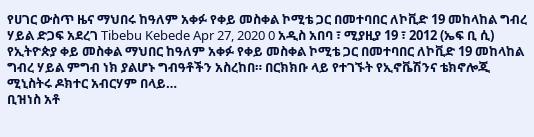የሀገር ውስጥ ዜና ማህበሩ ከዓለም አቀፉ የቀይ መስቀል ኮሚቴ ጋር በመተባበር ለኮቪድ 19 መከላከል ግብረ ሃይል ድጋፍ አደረገ Tibebu Kebede Apr 27, 2020 0 አዲስ አበባ ፣ ሚያዚያ 19 ፣ 2012 (ኤፍ ቢ ሲ) የኢትዮጵያ ቀይ መስቀል ማህበር ከዓለም አቀፉ የቀይ መስቀል ኮሚቴ ጋር በመተባበር ለኮቪድ 19 መከላከል ግብረ ሃይል ምግብ ነክ ያልሆኑ ግብዓቶችን አስረከበ። በርክክቡ ላይ የተገኙት የኢኖቬሽንና ቴክኖሎጂ ሚኒስትሩ ዶክተር አብርሃም በላይ…
ቢዝነስ አቶ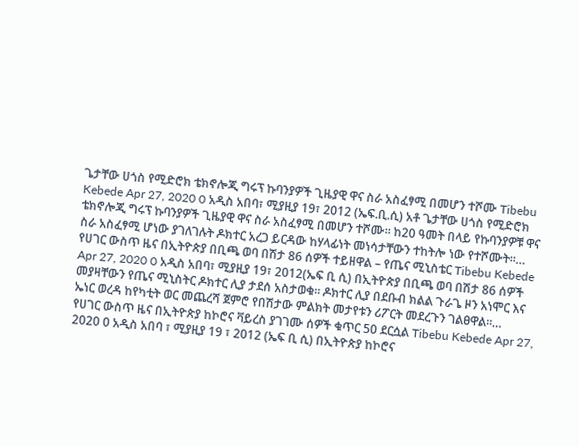ጌታቸው ሀጎስ የሚድሮክ ቴክኖሎጂ ግሩፕ ኩባንያዎች ጊዜያዊ ዋና ስራ አስፈፃሚ በመሆን ተሾሙ Tibebu Kebede Apr 27, 2020 0 አዲስ አበባ፣ ሚያዚያ 19፣ 2012 (ኤፍ.ቢ.ሲ) አቶ ጌታቸው ሀጎስ የሚድሮክ ቴክኖሎጂ ግሩፕ ኩባንያዎች ጊዜያዊ ዋና ስራ አስፈፃሚ በመሆን ተሾሙ። ከ20 ዓመት በላይ የኩባንያዎቹ ዋና ስራ አስፈፃሚ ሆነው ያገለገሉት ዶክተር አረጋ ይርዳው ከሃላፊነት መነሳታቸውን ተከትሎ ነው የተሾሙት።…
የሀገር ውስጥ ዜና በኢትዮጵያ በቢጫ ወባ በሽታ 86 ሰዎች ተይዘዋል – የጤና ሚኒስቴር Tibebu Kebede Apr 27, 2020 0 አዲስ አበባ፣ ሚያዚያ 19፣ 2012(ኤፍ ቢ ሲ) በኢትዮጵያ በቢጫ ወባ በሽታ 86 ሰዎች መያዛቸውን የጤና ሚኒስትር ዶክተር ሊያ ታደሰ አስታወቁ። ዶክተር ሊያ በደቡብ ክልል ጉራጌ ዞን አነሞር እና ኤነር ወረዳ ከየካቲት ወር መጨረሻ ጀምሮ የበሽታው ምልክት መታየቱን ሪፖርት መደረጉን ገልፀዋል።…
የሀገር ውስጥ ዜና በኢትዮጵያ ከኮሮና ቫይረስ ያገገሙ ሰዎች ቁጥር 50 ደርሷል Tibebu Kebede Apr 27, 2020 0 አዲስ አበባ ፣ ሚያዚያ 19 ፣ 2012 (ኤፍ ቢ ሲ) በኢትዮጵያ ከኮሮና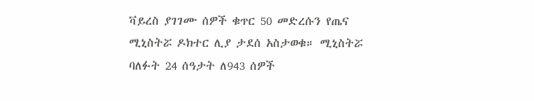ቫይረስ ያገገሙ ሰዎች ቁጥር 50 መድረሱን የጤና ሚኒስትሯ ዶክተር ሊያ ታደሰ አስታወቁ። ሚኒስትሯ ባለፉት 24 ሰዓታት ለ943 ሰዎች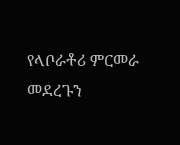የላቦራቶሪ ምርመራ መደረጉን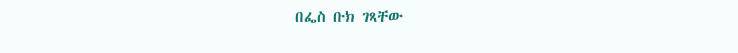በፌስ ቡክ ገጻቸው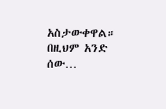አስታውቀዋል። በዚህም አንድ ሰው…